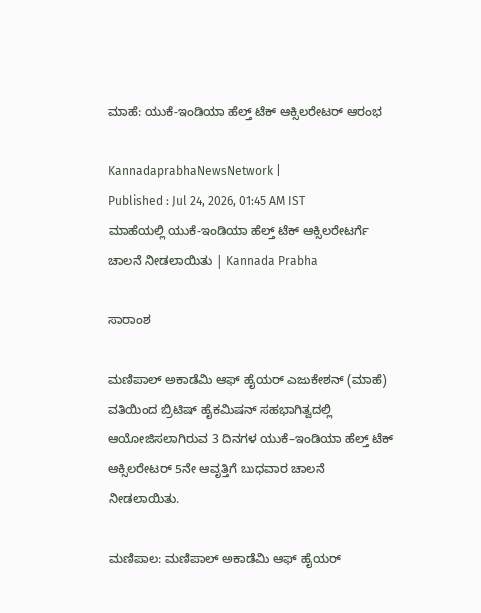ಮಾಹೆ: ಯುಕೆ-ಇಂಡಿಯಾ ಹೆಲ್ತ್ ಟೆಕ್ ಆಕ್ಸಿಲರೇಟರ್ ಆರಂಭ

KannadaprabhaNewsNetwork |
Published : Jul 24, 2026, 01:45 AM IST
ಮಾಹೆಯಲ್ಲಿ ಯುಕೆ-ಇಂಡಿಯಾ ಹೆಲ್ತ್ ಟೆಕ್ ಆಕ್ಸಿಲರೇಟರ್ಗೆ ಚಾಲನೆ ನೀಡಲಾಯಿತು | Kannada Prabha

ಸಾರಾಂಶ

ಮಣಿಪಾಲ್‌ ಅಕಾಡೆಮಿ ಆಫ್‌ ಹೈಯರ್‌ ಎಜುಕೇಶನ್‌ (ಮಾಹೆ) ವತಿಯಿಂದ ಬ್ರಿಟಿಷ್ ಹೈಕಮಿಷನ್ ಸಹಭಾಗಿತ್ವದಲ್ಲಿ ಆಯೋಜಿಸಲಾಗಿರುವ 3 ದಿನಗಳ ಯುಕೆ–ಇಂಡಿಯಾ ಹೆಲ್ತ್ ಟೆಕ್ ಆಕ್ಸಿಲರೇಟರ್‌ 5ನೇ ಆವೃತ್ತಿಗೆ ಬುಧವಾರ ಚಾಲನೆ ನೀಡಲಾಯಿತು.

ಮಣಿಪಾಲ: ಮಣಿಪಾಲ್‌ ಅಕಾಡೆಮಿ ಆಫ್‌ ಹೈಯರ್‌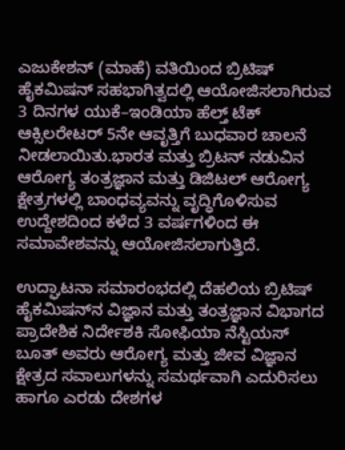ಎಜುಕೇಶನ್‌ (ಮಾಹೆ) ವತಿಯಿಂದ ಬ್ರಿಟಿಷ್ ಹೈಕಮಿಷನ್ ಸಹಭಾಗಿತ್ವದಲ್ಲಿ ಆಯೋಜಿಸಲಾಗಿರುವ 3 ದಿನಗಳ ಯುಕೆ–ಇಂಡಿಯಾ ಹೆಲ್ತ್ ಟೆಕ್ ಆಕ್ಸಿಲರೇಟರ್‌ 5ನೇ ಆವೃತ್ತಿಗೆ ಬುಧವಾರ ಚಾಲನೆ ನೀಡಲಾಯಿತು.ಭಾರತ ಮತ್ತು ಬ್ರಿಟನ್ ನಡುವಿನ ಆರೋಗ್ಯ ತಂತ್ರಜ್ಞಾನ ಮತ್ತು ಡಿಜಿಟಲ್ ಆರೋಗ್ಯ ಕ್ಷೇತ್ರಗಳಲ್ಲಿ ಬಾಂಧವ್ಯವನ್ನು ವೃದ್ಧಿಗೊಳಿಸುವ ಉದ್ದೇಶದಿಂದ ಕಳೆದ 3 ವರ್ಷಗಳಿಂದ ಈ ಸಮಾವೇಶವನ್ನು ಆಯೋಜಿಸಲಾಗುತ್ತಿದೆ.

ಉದ್ಘಾಟನಾ ಸಮಾರಂಭದಲ್ಲಿ ದೆಹಲಿಯ ಬ್ರಿಟಿಷ್ ಹೈಕಮಿಷನ್‌ನ ವಿಜ್ಞಾನ ಮತ್ತು ತಂತ್ರಜ್ಞಾನ ವಿಭಾಗದ ಪ್ರಾದೇಶಿಕ ನಿರ್ದೇಶಕಿ ಸೋಫಿಯಾ ನೆಸ್ಟಿಯಸ್ ಬೂತ್ ಅವರು ಆರೋಗ್ಯ ಮತ್ತು ಜೀವ ವಿಜ್ಞಾನ ಕ್ಷೇತ್ರದ ಸವಾಲುಗಳನ್ನು ಸಮರ್ಥವಾಗಿ ಎದುರಿಸಲು ಹಾಗೂ ಎರಡು ದೇಶಗಳ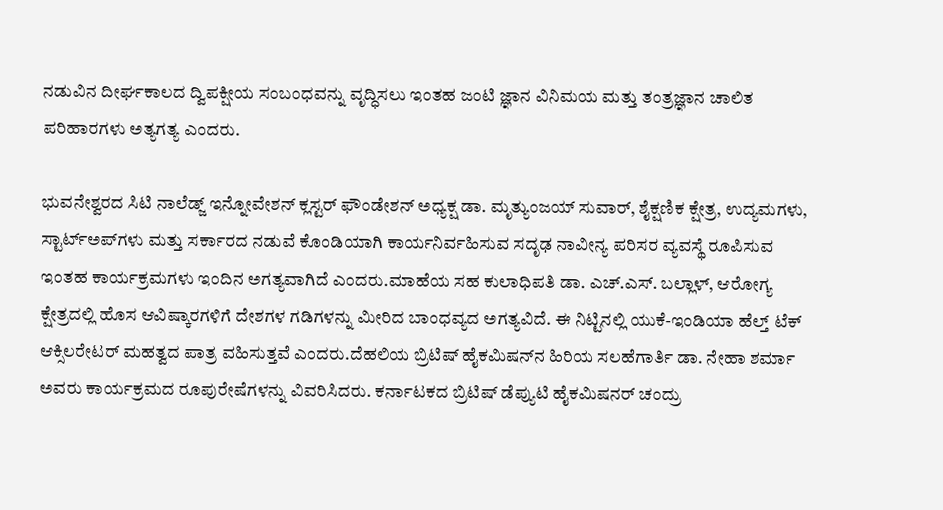ನಡುವಿನ ದೀರ್ಘಕಾಲದ ದ್ವಿಪಕ್ಷೀಯ ಸಂಬಂಧವನ್ನು ವೃದ್ಧಿಸಲು ಇಂತಹ ಜಂಟಿ ಜ್ಞಾನ ವಿನಿಮಯ ಮತ್ತು ತಂತ್ರಜ್ಞಾನ ಚಾಲಿತ ಪರಿಹಾರಗಳು ಅತ್ಯಗತ್ಯ ಎಂದರು.

ಭುವನೇಶ್ವರದ ಸಿಟಿ ನಾಲೆಡ್ಜ್ ಇನ್ನೋವೇಶನ್ ಕ್ಲಸ್ಟರ್ ಫೌಂಡೇಶನ್ ಅಧ್ಯಕ್ಷ ಡಾ. ಮೃತ್ಯುಂಜಯ್ ಸುವಾರ್, ಶೈಕ್ಷಣಿಕ ಕ್ಷೇತ್ರ, ಉದ್ಯಮಗಳು, ಸ್ಟಾರ್ಟ್‌ಅಪ್‌ಗಳು ಮತ್ತು ಸರ್ಕಾರದ ನಡುವೆ ಕೊಂಡಿಯಾಗಿ ಕಾರ್ಯನಿರ್ವಹಿಸುವ ಸದೃಢ ನಾವೀನ್ಯ ಪರಿಸರ ವ್ಯವಸ್ಥೆ ರೂಪಿಸುವ ಇಂತಹ ಕಾರ್ಯಕ್ರಮಗಳು ಇಂದಿನ ಅಗತ್ಯವಾಗಿದೆ ಎಂದರು.ಮಾಹೆಯ ಸಹ ಕುಲಾಧಿಪತಿ ಡಾ. ಎಚ್.ಎಸ್. ಬಲ್ಲಾಳ್, ಆರೋಗ್ಯ ಕ್ಷೇತ್ರದಲ್ಲಿ ಹೊಸ ಆವಿಷ್ಕಾರಗಳಿಗೆ ದೇಶಗಳ ಗಡಿಗಳನ್ನು ಮೀರಿದ ಬಾಂಧವ್ಯದ ಅಗತ್ಯವಿದೆ. ಈ ನಿಟ್ಟಿನಲ್ಲಿ ಯುಕೆ-ಇಂಡಿಯಾ ಹೆಲ್ತ್ ಟೆಕ್ ಆಕ್ಸಿಲರೇಟರ್‌ ಮಹತ್ವದ ಪಾತ್ರ ವಹಿಸುತ್ತವೆ ಎಂದರು.ದೆಹಲಿಯ ಬ್ರಿಟಿಷ್ ಹೈಕಮಿಷನ್‌ನ ಹಿರಿಯ ಸಲಹೆಗಾರ್ತಿ ಡಾ. ನೇಹಾ ಶರ್ಮಾ ಅವರು ಕಾರ್ಯಕ್ರಮದ ರೂಪುರೇಷೆಗಳನ್ನು ವಿವರಿಸಿದರು. ಕರ್ನಾಟಕದ ಬ್ರಿಟಿಷ್ ಡೆಪ್ಯುಟಿ ಹೈಕಮಿಷನರ್ ಚಂದ್ರು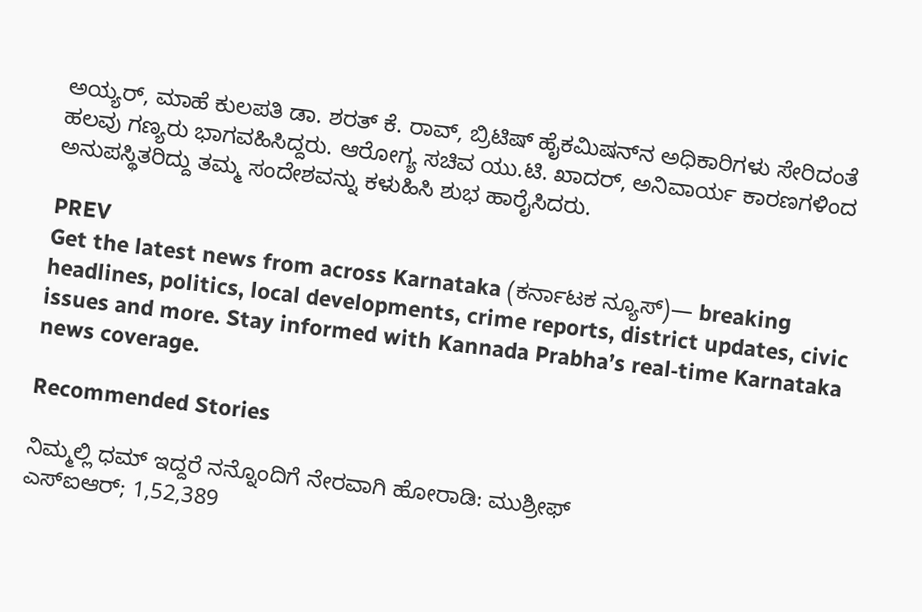ಅಯ್ಯರ್, ಮಾಹೆ ಕುಲಪತಿ ಡಾ. ಶರತ್ ಕೆ. ರಾವ್, ಬ್ರಿಟಿಷ್ ಹೈಕಮಿಷನ್‌ನ ಅಧಿಕಾರಿಗಳು ಸೇರಿದಂತೆ ಹಲವು ಗಣ್ಯರು ಭಾಗವಹಿಸಿದ್ದರು. ಆರೋಗ್ಯ ಸಚಿವ ಯು.ಟಿ. ಖಾದರ್, ಅನಿವಾರ್ಯ ಕಾರಣಗಳಿಂದ ಅನುಪಸ್ಥಿತರಿದ್ದು ತಮ್ಮ ಸಂದೇಶವನ್ನು ಕಳುಹಿಸಿ ಶುಭ ಹಾರೈಸಿದರು.

PREV
Get the latest news from across Karnataka (ಕರ್ನಾಟಕ ನ್ಯೂಸ್)— breaking headlines, politics, local developments, crime reports, district updates, civic issues and more. Stay informed with Kannada Prabha’s real‑time Karnataka news coverage.

Recommended Stories

ನಿಮ್ಮಲ್ಲಿ ಧಮ್ ಇದ್ದರೆ ನನ್ನೊಂದಿಗೆ ನೇರವಾಗಿ ಹೋರಾಡಿ: ಮುಶ್ರೀಫ್‌
ಎಸ್‌ಐಆರ್; 1,52,389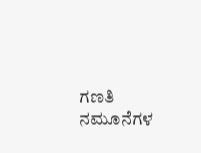ಗಣತಿ ನಮೂನೆಗಳ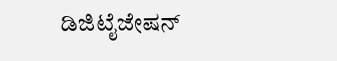ಡಿಜಿಟೈಜೇಷನ್